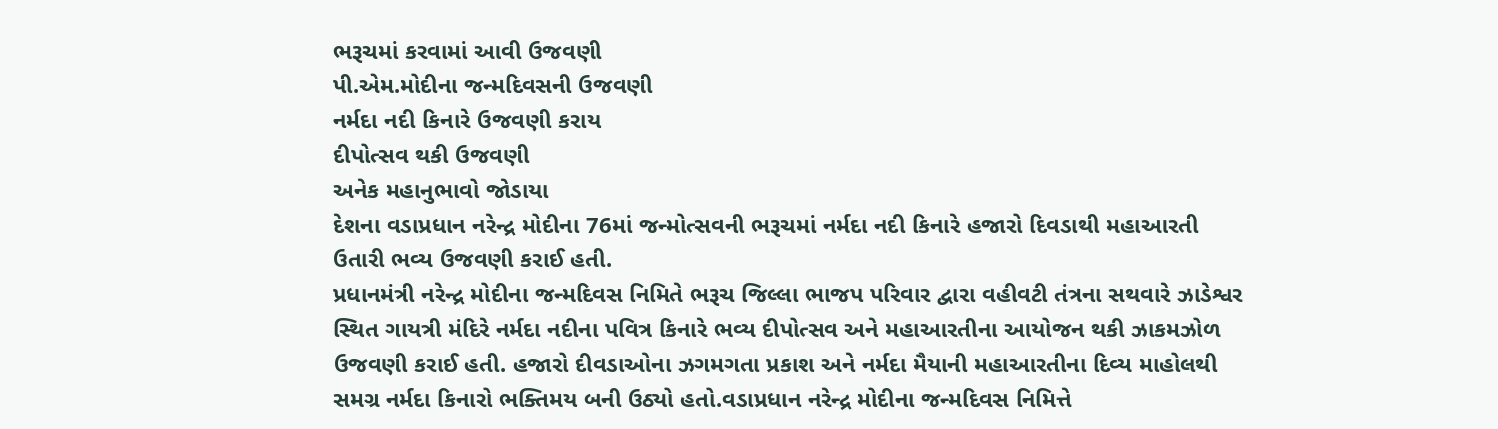ભરૂચમાં કરવામાં આવી ઉજવણી
પી.એમ.મોદીના જન્મદિવસની ઉજવણી
નર્મદા નદી કિનારે ઉજવણી કરાય
દીપોત્સવ થકી ઉજવણી
અનેક મહાનુભાવો જોડાયા
દેશના વડાપ્રધાન નરેન્દ્ર મોદીના 76માં જન્મોત્સવની ભરૂચમાં નર્મદા નદી કિનારે હજારો દિવડાથી મહાઆરતી ઉતારી ભવ્ય ઉજવણી કરાઈ હતી.
પ્રધાનમંત્રી નરેન્દ્ર મોદીના જન્મદિવસ નિમિતે ભરૂચ જિલ્લા ભાજપ પરિવાર દ્વારા વહીવટી તંત્રના સથવારે ઝાડેશ્વર સ્થિત ગાયત્રી મંદિરે નર્મદા નદીના પવિત્ર કિનારે ભવ્ય દીપોત્સવ અને મહાઆરતીના આયોજન થકી ઝાકમઝોળ ઉજવણી કરાઈ હતી. હજારો દીવડાઓના ઝગમગતા પ્રકાશ અને નર્મદા મૈયાની મહાઆરતીના દિવ્ય માહોલથી સમગ્ર નર્મદા કિનારો ભક્તિમય બની ઉઠ્યો હતો.વડાપ્રધાન નરેન્દ્ર મોદીના જન્મદિવસ નિમિત્તે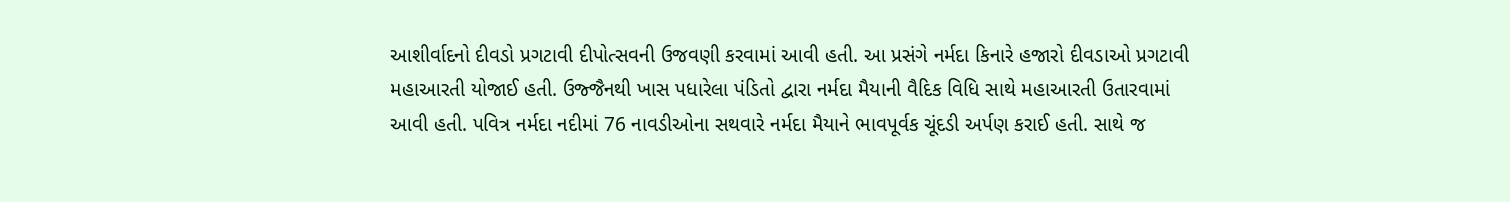આશીર્વાદનો દીવડો પ્રગટાવી દીપોત્સવની ઉજવણી કરવામાં આવી હતી. આ પ્રસંગે નર્મદા કિનારે હજારો દીવડાઓ પ્રગટાવી મહાઆરતી યોજાઈ હતી. ઉજ્જૈનથી ખાસ પધારેલા પંડિતો દ્વારા નર્મદા મૈયાની વૈદિક વિધિ સાથે મહાઆરતી ઉતારવામાં આવી હતી. પવિત્ર નર્મદા નદીમાં 76 નાવડીઓના સથવારે નર્મદા મૈયાને ભાવપૂર્વક ચૂંદડી અર્પણ કરાઈ હતી. સાથે જ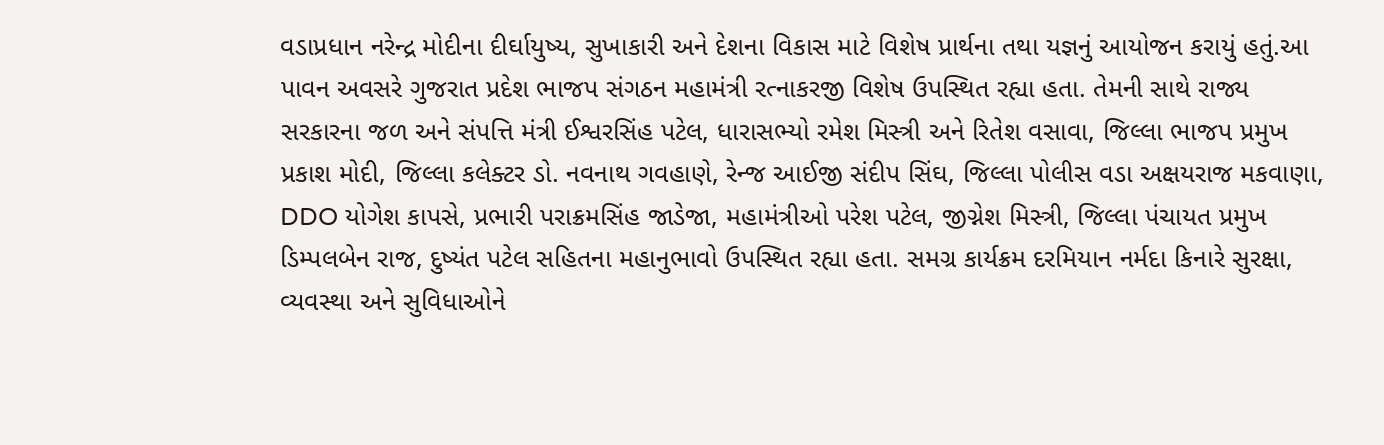વડાપ્રધાન નરેન્દ્ર મોદીના દીર્ઘાયુષ્ય, સુખાકારી અને દેશના વિકાસ માટે વિશેષ પ્રાર્થના તથા યજ્ઞનું આયોજન કરાયું હતું.આ પાવન અવસરે ગુજરાત પ્રદેશ ભાજપ સંગઠન મહામંત્રી રત્નાકરજી વિશેષ ઉપસ્થિત રહ્યા હતા. તેમની સાથે રાજ્ય સરકારના જળ અને સંપત્તિ મંત્રી ઈશ્વરસિંહ પટેલ, ધારાસભ્યો રમેશ મિસ્ત્રી અને રિતેશ વસાવા, જિલ્લા ભાજપ પ્રમુખ પ્રકાશ મોદી, જિલ્લા કલેક્ટર ડો. નવનાથ ગવહાણે, રેન્જ આઈજી સંદીપ સિંઘ, જિલ્લા પોલીસ વડા અક્ષયરાજ મકવાણા, DDO યોગેશ કાપસે, પ્રભારી પરાક્રમસિંહ જાડેજા, મહામંત્રીઓ પરેશ પટેલ, જીગ્નેશ મિસ્ત્રી, જિલ્લા પંચાયત પ્રમુખ ડિમ્પલબેન રાજ, દુષ્યંત પટેલ સહિતના મહાનુભાવો ઉપસ્થિત રહ્યા હતા. સમગ્ર કાર્યક્રમ દરમિયાન નર્મદા કિનારે સુરક્ષા, વ્યવસ્થા અને સુવિધાઓને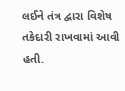લઈને તંત્ર દ્વારા વિશેષ તકેદારી રાખવામાં આવી હતી.